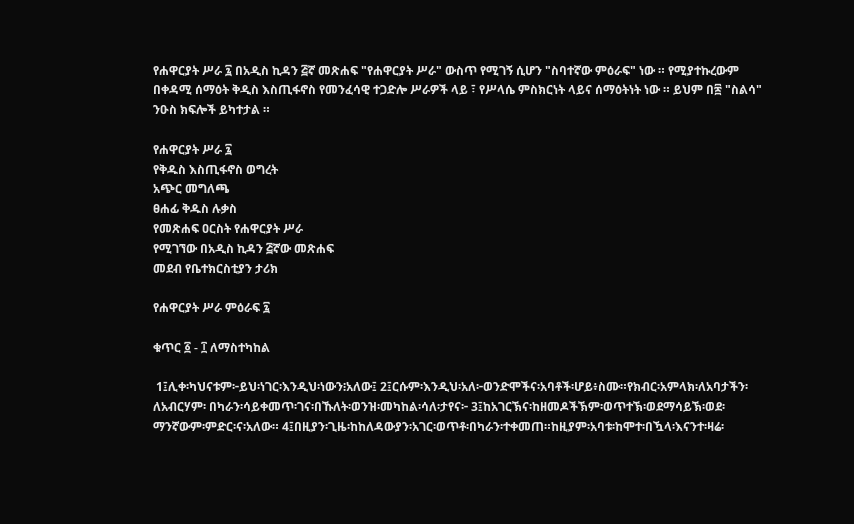የሐዋርያት ሥራ ፯ በአዲስ ኪዳን ፭ኛ መጽሐፍ "የሐዋርያት ሥራ" ውስጥ የሚገኝ ሲሆን "ስባተኛው ምዕራፍ" ነው ። የሚያተኩረውም በቀዳሚ ሰማዕት ቅዲስ እስጢፋኖስ የመንፈሳዊ ተጋድሎ ሥራዎች ላይ ፣ የሥላሴ ምስክርነት ላይና ሰማዕትነት ነው ። ይህም በ፷ "ስልሳ" ንዑስ ክፍሎች ይካተታል ።

የሐዋርያት ሥራ ፯
የቅዱስ እስጢፋኖስ ወግረት
አጭር መግለጫ
ፀሐፊ ቅዱስ ሉቃስ
የመጽሐፍ ዐርስት የሐዋርያት ሥራ
የሚገኘው በአዲስ ኪዳን ፭ኛው መጽሐፍ
መደብ የቤተክርስቲያን ታሪክ

የሐዋርያት ሥራ ምዕራፍ ፯

ቁጥር ፩ - ፲ ለማስተካከል

 1፤ሊቀ፡ካህናቱም፦ይህ፡ነገር፡እንዲህ፡ነውን፧አለው፤ 2፤ርሱም፡እንዲህ፡አለ፦ወንድሞችና፡አባቶች፡ሆይ፥ስሙ።የክብር፡አምላክ፡ለአባታችን፡ለአብርሃም፡ በካራን፡ሳይቀመጥ፡ገና፡በኹለት፡ወንዝ፡መካከል፡ሳለ፡ታየና፦ 3፤ከአገርኽና፡ከዘመዶችኽም፡ወጥተኽ፡ወደማሳይኽ፡ወደ፡ማንኛውም፡ምድር፡ና፡አለው። 4፤በዚያን፡ጊዜ፡ከከለዳውያን፡አገር፡ወጥቶ፡በካራን፡ተቀመጠ።ከዚያም፡አባቱ፡ከሞተ፡በዃላ፡እናንተ፡ዛሬ፡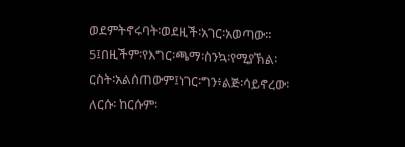ወደምትኖሩባት፡ወደዚች፡አገር፡አወጣው። 5፤በዚችም፡የእግር፡ጫማ፡ስንኳ፡የሚያኽል፡ርስት፡አልሰጠውም፤ነገር፡ግን፥ልጅ፡ሳይኖረው፡ለርሱ፡ ከርሱም፡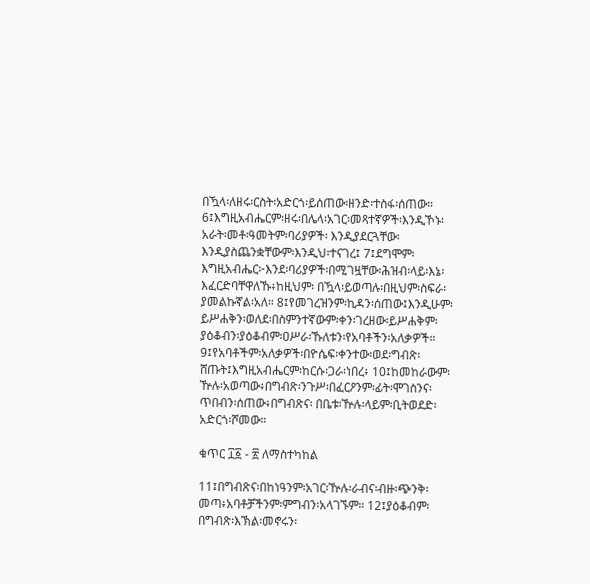በዃላ፡ለዘሩ፡ርስት፡አድርጎ፡ይሰጠው፡ዘንድ፡ተስፋ፡ሰጠው። 6፤እግዚአብሔርም፡ዘሩ፡በሌላ፡አገር፡መጻተኛዎች፡እንዲኾኑ፡አራት፡መቶ፡ዓመትም፡ባሪያዎች፡ እንዲያደርጓቸው፡እንዲያስጨንቋቸውም፡እንዲህ፡ተናገረ፤ 7፤ደግሞም፡እግዚአብሔር፦እንደ፡ባሪያዎች፡በሚገዟቸው፡ሕዝብ፡ላይ፡እኔ፡እፈርድባቸዋለኹ፥ከዚህም፡ በዃላ፡ይወጣሉ፡በዚህም፡ስፍራ፡ያመልኩኛል፡አለ። 8፤የመገረዝንም፡ኪዳን፡ሰጠው፤እንዲሁም፡ይሥሐቅን፡ወለደ፡በስምንተኛውም፡ቀን፡ገረዘው፡ይሥሐቅም፡ ያዕቆብን፡ያዕቆብም፡ዐሥራ፡ኹለቱን፡የአባቶችን፡አለቃዎች። 9፤የአባቶችም፡አለቃዎች፡በዮሴፍ፡ቀንተው፡ወደ፡ግብጽ፡ሸጡት፤እግዚአብሔርም፡ከርሱ፡ጋራ፡ነበረ፥ 10፤ከመከራውም፡ዅሉ፡አወጣው፥በግብጽ፡ንጉሥ፡በፈርዖንም፡ፊት፡ሞገስንና፡ጥበብን፡ሰጠው፥በግብጽና፡ በቤቱ፡ዅሉ፡ላይም፡ቢትወደድ፡አድርጎ፡ሾመው።

ቁጥር ፲፩ - ፳ ለማስተካከል

11፤በግብጽና፡በከነዓንም፡አገር፡ዅሉ፡ራብና፡ብዙ፡ጭንቅ፡መጣ፥አባቶቻችንም፡ምግብን፡አላገኙም። 12፤ያዕቆብም፡በግብጽ፡እኽል፡መኖሩን፡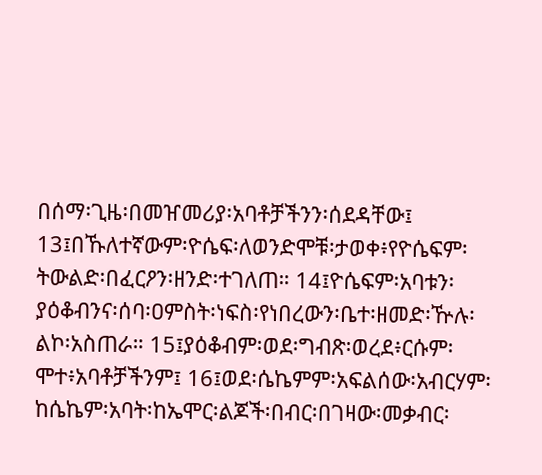በሰማ፡ጊዜ፡በመዠመሪያ፡አባቶቻችንን፡ሰደዳቸው፤ 13፤በኹለተኛውም፡ዮሴፍ፡ለወንድሞቹ፡ታወቀ፥የዮሴፍም፡ትውልድ፡በፈርዖን፡ዘንድ፡ተገለጠ። 14፤ዮሴፍም፡አባቱን፡ያዕቆብንና፡ሰባ፡ዐምስት፡ነፍስ፡የነበረውን፡ቤተ፡ዘመድ፡ዅሉ፡ልኮ፡አስጠራ። 15፤ያዕቆብም፡ወደ፡ግብጽ፡ወረደ፥ርሱም፡ሞተ፥አባቶቻችንም፤ 16፤ወደ፡ሴኬምም፡አፍልሰው፡አብርሃም፡ከሴኬም፡አባት፡ከኤሞር፡ልጆች፡በብር፡በገዛው፡መቃብር፡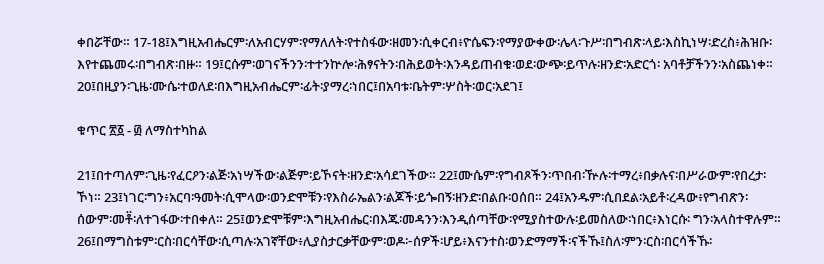ቀበሯቸው። 17-18፤እግዚአብሔርም፡ለአብርሃም፡የማለለት፡የተስፋው፡ዘመን፡ሲቀርብ፥ዮሴፍን፡የማያውቀው፡ሌላ፡ጉሥ፡በግብጽ፡ላይ፡እስኪነሣ፡ድረስ፥ሕዝቡ፡እየተጨመሩ፡በግብጽ፡በዙ። 19፤ርሱም፡ወገናችንን፡ተተንኵሎ፡ሕፃናትን፡በሕይወት፡እንዳይጠብቁ፡ወደ፡ውጭ፡ይጥሉ፡ዘንድ፡አድርጎ፡ አባቶቻችንን፡አስጨነቀ። 20፤በዚያን፡ጊዜ፡ሙሴ፡ተወለደ፡በእግዚአብሔርም፡ፊት፡ያማረ፡ነበር፤በአባቱ፡ቤትም፡ሦስት፡ወር፡አደገ፤

ቁጥር ፳፩ - ፴ ለማስተካከል

21፤በተጣለም፡ጊዜ፡የፈርዖን፡ልጅ፡አነሣችው፡ልጅም፡ይኾናት፡ዘንድ፡አሳደገችው። 22፤ሙሴም፡የግብጾችን፡ጥበብ፡ዅሉ፡ተማረ፥በቃሉና፡በሥራውም፡የበረታ፡ኾነ። 23፤ነገር፡ግን፥አርባ፡ዓመት፡ሲሞላው፡ወንድሞቹን፡የእስራኤልን፡ልጆች፡ይጐበኝ፡ዘንድ፡በልቡ፡ዐሰበ። 24፤አንዱም፡ሲበደል፡አይቶ፡ረዳው፥የግብጽን፡ሰውም፡መቶ፟፡ለተገፋው፡ተበቀለ። 25፤ወንድሞቹም፡እግዚአብሔር፡በእጁ፡መዳንን፡እንዲሰጣቸው፡የሚያስተውሉ፡ይመስለው፡ነበር፥እነርሱ፡ ግን፡አላስተዋሉም። 26፤በማግስቱም፡ርስ፡በርሳቸው፡ሲጣሉ፡አገኛቸው፥ሊያስታርቃቸውም፡ወዶ፦ሰዎች፡ሆይ፥እናንተስ፡ወንድማማች፡ናችኹ፤ስለ፡ምን፡ርስ፡በርሳችኹ፡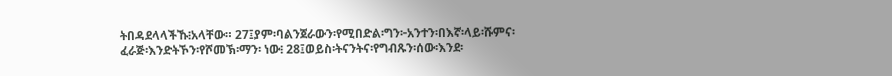ትበዳደላላችኹ፧አላቸው። 27፤ያም፡ባልንጀራውን፡የሚበድል፡ግን፦አንተን፡በእኛ፡ላይ፡ሹምና፡ፈራጅ፡እንድትኾን፡የሾመኽ፡ማን፡ ነው፧ 28፤ወይስ፡ትናንትና፡የግብጹን፡ሰው፡እንደ፡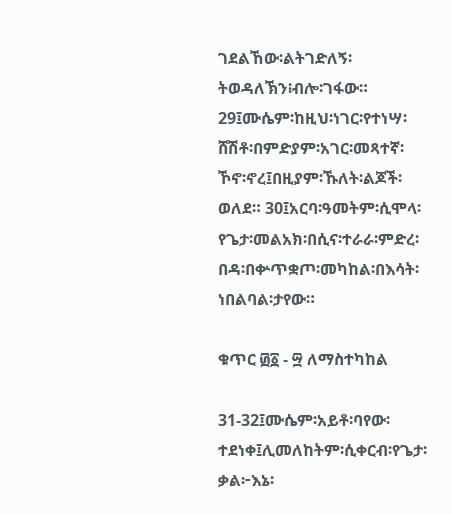ገደልኸው፡ልትገድለኝ፡ትወዳለኽን፧ብሎ፡ገፋው። 29፤ሙሴም፡ከዚህ፡ነገር፡የተነሣ፡ሸሽቶ፡በምድያም፡አገር፡መጻተኛ፡ኾኖ፡ኖረ፤በዚያም፡ኹለት፡ልጆች፡ ወለደ። 30፤አርባ፡ዓመትም፡ሲሞላ፡የጌታ፡መልአክ፡በሲና፡ተራራ፡ምድረ፡በዳ፡በቍጥቋጦ፡መካከል፡በእሳት፡ ነበልባል፡ታየው።

ቁጥር ፴፩ - ፵ ለማስተካከል

31-32፤ሙሴም፡አይቶ፡ባየው፡ተደነቀ፤ሊመለከትም፡ሲቀርብ፡የጌታ፡ቃል፦እኔ፡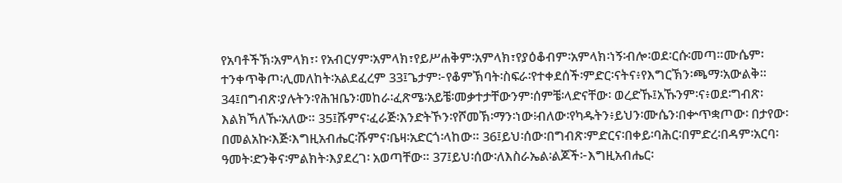የአባቶችኽ፡አምላክ፣፡ የአብርሃም፡አምላክ፣የይሥሐቅም፡አምላክ፣የያዕቆብም፡አምላክ፡ነኝ፡ብሎ፡ወደ፡ርሱ፡መጣ።ሙሴም፡ ተንቀጥቅጦ፡ሊመለከት፡አልደፈረም 33፤ጌታም፦የቆምኽባት፡ስፍራ፡የተቀደሰች፡ምድር፡ናትና፥የእግርኽን፡ጫማ፡አውልቅ። 34፤በግብጽ፡ያሉትን፡የሕዝቤን፡መከራ፡ፈጽሜ፡አይቼ፡መቃተታቸውንም፡ሰምቼ፡ላድናቸው፡ ወረድኹ፤አኹንም፡ና፥ወደ፡ግብጽ፡እልክኻለኹ፡አለው። 35፤ሹምና፡ፈራጅ፡እንድትኾን፡የሾመኽ፡ማን፡ነው፧ብለው፡የካዱትን፥ይህን፡ሙሴን፡በቍጥቋጦው፡ በታየው፡በመልአኩ፡እጅ፡እግዚአብሔር፡ሹምና፡ቤዛ፡አድርጎ፡ላከው። 36፤ይህ፡ሰው፡በግብጽ፡ምድርና፡በቀይ፡ባሕር፡በምድረ፡በዳም፡አርባ፡ዓመት፡ድንቅና፡ምልክት፡እያደረገ፡ አወጣቸው። 37፤ይህ፡ሰው፡ለእስራኤል፡ልጆች፦እግዚአብሔር፡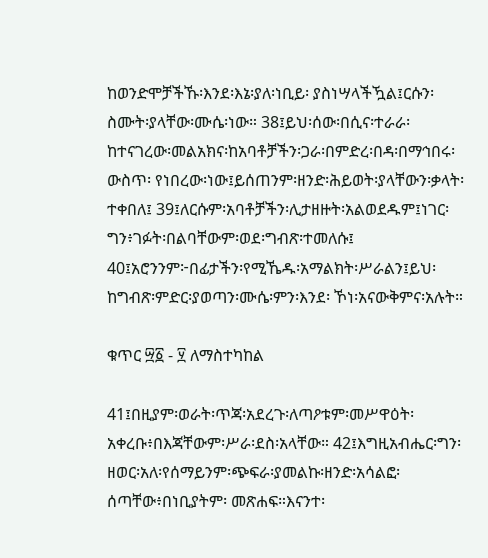ከወንድሞቻችኹ፡እንደ፡እኔ፡ያለ፡ነቢይ፡ ያስነሣላችዃል፤ርሱን፡ስሙት፡ያላቸው፡ሙሴ፡ነው። 38፤ይህ፡ሰው፡በሲና፡ተራራ፡ከተናገረው፡መልአክና፡ከአባቶቻችን፡ጋራ፡በምድረ፡በዳ፡በማኅበሩ፡ውስጥ፡ የነበረው፡ነው፤ይሰጠንም፡ዘንድ፡ሕይወት፡ያላቸውን፡ቃላት፡ተቀበለ፤ 39፤ለርሱም፡አባቶቻችን፡ሊታዘዙት፡አልወደዱም፤ነገር፡ግን፥ገፉት፡በልባቸውም፡ወደ፡ግብጽ፡ተመለሱ፤ 40፤አሮንንም፦በፊታችን፡የሚኼዱ፡አማልክት፡ሥራልን፤ይህ፡ከግብጽ፡ምድር፡ያወጣን፡ሙሴ፡ምን፡እንደ፡ ኾነ፡አናውቅምና፡አሉት።

ቁጥር ፵፩ - ፶ ለማስተካከል

41፤በዚያም፡ወራት፡ጥጃ፡አደረጉ፡ለጣዖቱም፡መሥዋዕት፡አቀረቡ፥በእጃቸውም፡ሥራ፡ደስ፡አላቸው። 42፤እግዚአብሔር፡ግን፡ዘወር፡አለ፡የሰማይንም፡ጭፍራ፡ያመልኩ፡ዘንድ፡አሳልፎ፡ሰጣቸው፥በነቢያትም፡ መጽሐፍ።እናንተ፡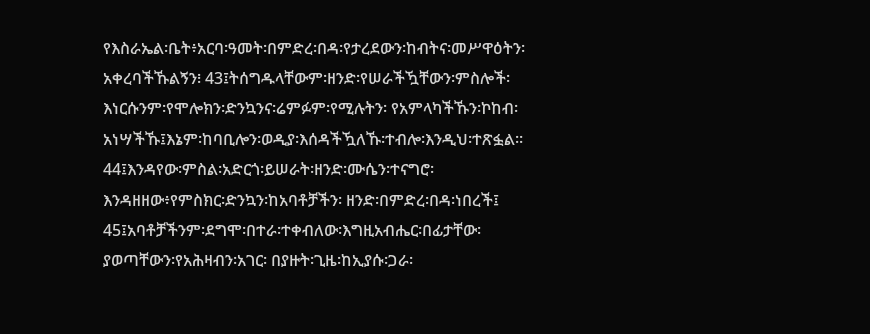የእስራኤል፡ቤት፥አርባ፡ዓመት፡በምድረ፡በዳ፡የታረደውን፡ከብትና፡መሥዋዕትን፡ አቀረባችኹልኝን፧ 43፤ትሰግዱላቸውም፡ዘንድ፡የሠራችዃቸውን፡ምስሎች፡እነርሱንም፡የሞሎክን፡ድንኳንና፡ሬምፉም፡የሚሉትን፡ የአምላካችኹን፡ኮከብ፡አነሣችኹ፤እኔም፡ከባቢሎን፡ወዲያ፡እሰዳችዃለኹ፡ተብሎ፡እንዲህ፡ተጽፏል። 44፤እንዳየው፡ምስል፡አድርጎ፡ይሠራት፡ዘንድ፡ሙሴን፡ተናግሮ፡እንዳዘዘው፥የምስክር፡ድንኳን፡ከአባቶቻችን፡ ዘንድ፡በምድረ፡በዳ፡ነበረች፤ 45፤አባቶቻችንም፡ደግሞ፡በተራ፡ተቀብለው፡እግዚአብሔር፡በፊታቸው፡ያወጣቸውን፡የአሕዛብን፡አገር፡ በያዙት፡ጊዜ፡ከኢያሱ፡ጋራ፡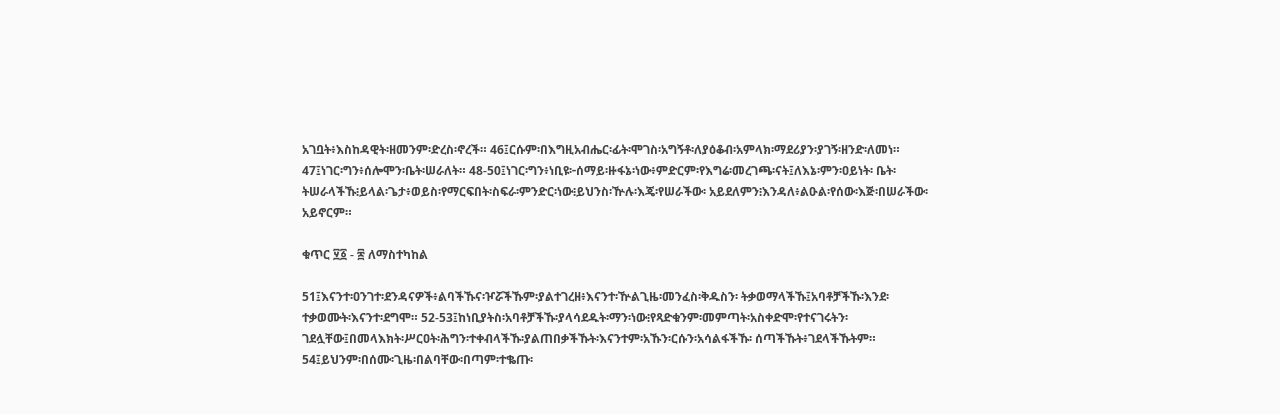አገቧት፥እስከዳዊት፡ዘመንም፡ድረስ፡ኖረች። 46፤ርሱም፡በእግዚአብሔር፡ፊት፡ሞገስ፡አግኝቶ፡ለያዕቆብ፡አምላክ፡ማደሪያን፡ያገኝ፡ዘንድ፡ለመነ። 47፤ነገር፡ግን፥ሰሎሞን፡ቤት፡ሠራለት። 48-50፤ነገር፡ግን፥ነቢዩ፦ሰማይ፡ዙፋኔ፡ነው፥ምድርም፡የእግሬ፡መረገጫ፡ናት፤ለእኔ፡ምን፡ዐይነት፡ ቤት፡ትሠራላችኹ፧ይላል፡ጌታ፥ወይስ፡የማርፍበት፡ስፍራ፡ምንድር፡ነው፧ይህንስ፡ዅሉ፡እጄ፡የሠራችው፡ አይደለምን፧እንዳለ፥ልዑል፡የሰው፡እጅ፡በሠራችው፡አይኖርም።

ቁጥር ፶፩ - ፷ ለማስተካከል

51፤እናንተ፡ዐንገተ፡ደንዳናዎች፥ልባችኹና፡ዦሯችኹም፡ያልተገረዘ፥እናንተ፡ዅልጊዜ፡መንፈስ፡ቅዱስን፡ ትቃወማላችኹ፤አባቶቻችኹ፡እንደ፡ተቃወሙት፡እናንተ፡ደግሞ። 52-53፤ከነቢያትስ፡አባቶቻችኹ፡ያላሳደዱት፡ማን፡ነው፧የጻድቁንም፡መምጣት፡አስቀድሞ፡የተናገሩትን፡ ገደሏቸው፤በመላእክት፡ሥርዐት፡ሕግን፡ተቀብላችኹ፡ያልጠበቃችኹት፡እናንተም፡አኹን፡ርሱን፡አሳልፋችኹ፡ ሰጣችኹት፥ገደላችኹትም። 54፤ይህንም፡በሰሙ፡ጊዜ፡በልባቸው፡በጣም፡ተቈጡ፡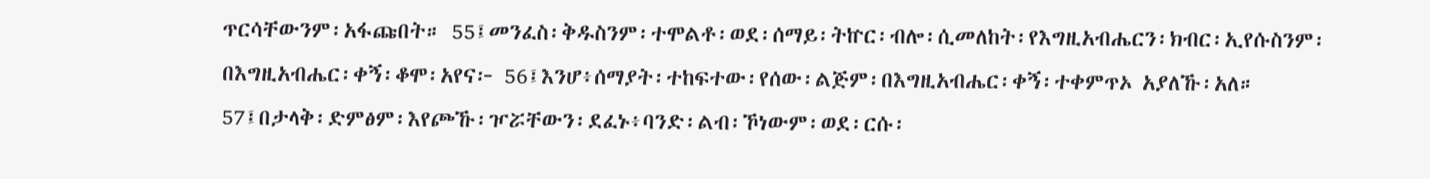ጥርሳቸውንም፡አፋጩበት። 55፤መንፈስ፡ቅዱስንም፡ተሞልቶ፡ወደ፡ሰማይ፡ትኵር፡ብሎ፡ሲመለከት፡የእግዚአብሔርን፡ክብር፡ኢየሱስንም፡ በእግዚአብሔር፡ቀኝ፡ቆሞ፡አየና፦ 56፤እንሆ፥ሰማያት፡ተከፍተው፡የሰው፡ልጅም፡በእግዚአብሔር፡ቀኝ፡ተቀምጥኦ አያለኹ፡አለ። 57፤በታላቅ፡ድምፅም፡እየጮኹ፡ዦሯቸውን፡ደፈኑ፥ባንድ፡ልብ፡ኾነውም፡ወደ፡ርሱ፡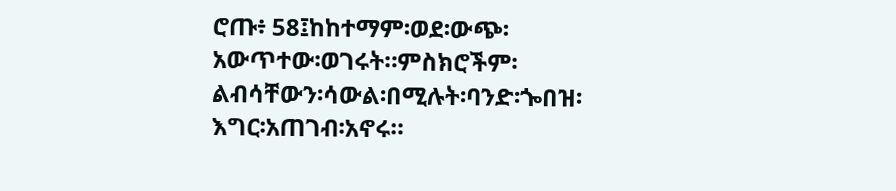ሮጡ፥ 58፤ከከተማም፡ወደ፡ውጭ፡አውጥተው፡ወገሩት።ምስክሮችም፡ልብሳቸውን፡ሳውል፡በሚሉት፡ባንድ፡ጐበዝ፡ እግር፡አጠገብ፡አኖሩ።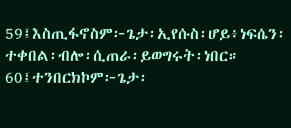59፤እስጢፋኖስም፦ጌታ፡ኢየሱስ፡ሆይ፥ነፍሴን፡ተቀበል፡ብሎ፡ሲጠራ፡ይወግሩት፡ነበር። 60፤ተንበርክኮም፦ጌታ፡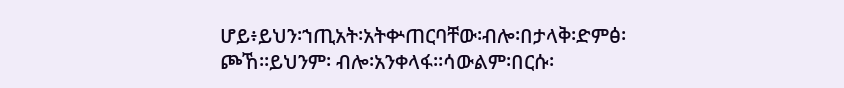ሆይ፥ይህን፡ኀጢአት፡አትቍጠርባቸው፡ብሎ፡በታላቅ፡ድምፅ፡ጮኸ።ይህንም፡ ብሎ፡አንቀላፋ።ሳውልም፡በርሱ፡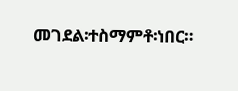መገደል፡ተስማምቶ፡ነበር።